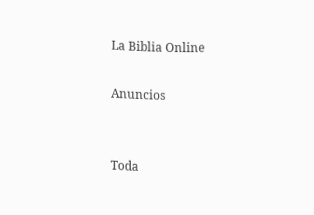La Biblia Online

Anuncios


Toda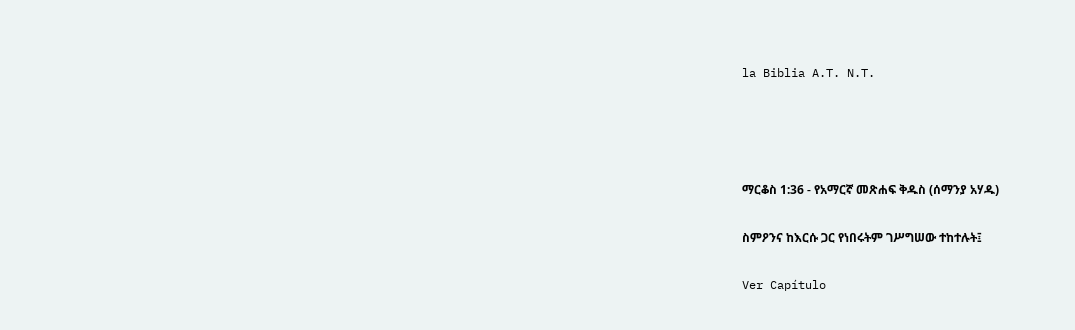la Biblia A.T. N.T.




ማርቆስ 1:36 - የአማርኛ መጽሐፍ ቅዱስ (ሰማንያ አሃዱ)

ስምዖንና ከእርሱ ጋር የነበሩትም ገሥግሠው ተከተሉት፤

Ver Capítulo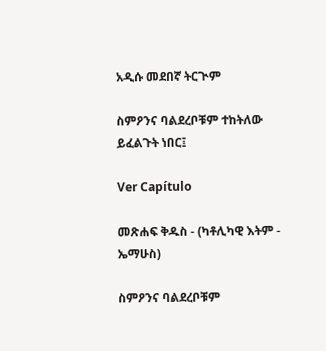አዲሱ መደበኛ ትርጒም

ስምዖንና ባልደረቦቹም ተከትለው ይፈልጉት ነበር፤

Ver Capítulo

መጽሐፍ ቅዱስ - (ካቶሊካዊ እትም - ኤማሁስ)

ስምዖንና ባልደረቦቹም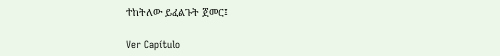ተከትለው ይፈልጉት ጀመር፤

Ver Capítulo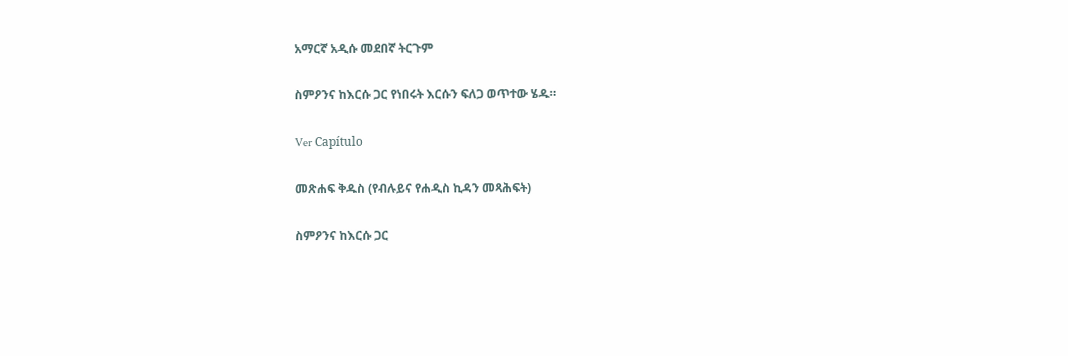አማርኛ አዲሱ መደበኛ ትርጉም

ስምዖንና ከእርሱ ጋር የነበሩት እርሱን ፍለጋ ወጥተው ሄዱ።

Ver Capítulo

መጽሐፍ ቅዱስ (የብሉይና የሐዲስ ኪዳን መጻሕፍት)

ስምዖንና ከእርሱ ጋር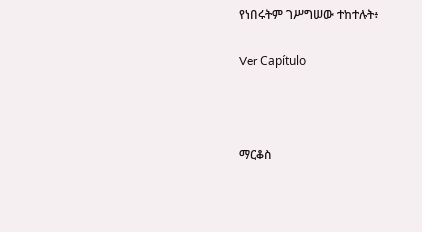የነበሩትም ገሥግሠው ተከተሉት፥

Ver Capítulo



ማርቆስ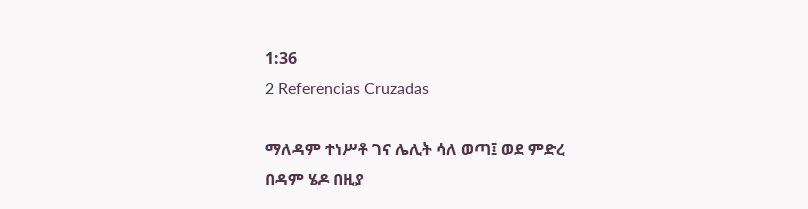1:36
2 Referencias Cruzadas

ማለዳም ተነሥቶ ገና ሌሊት ሳለ ወጣ፤ ወደ ምድረ በዳም ሄዶ በዚያ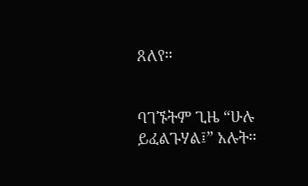ጸለየ።


ባገኙትም ጊዜ “ሁሉ ይፈልጉሃል፤” አሉት።